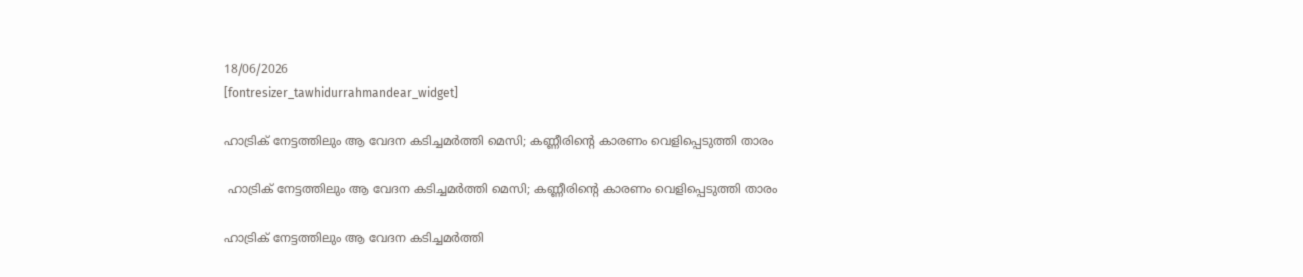18/06/2026
[fontresizer_tawhidurrahmandear_widget]

ഹാട്രിക് നേട്ടത്തിലും ആ വേദന കടിച്ചമർത്തി മെസി; കണ്ണീരിന്റെ കാരണം വെളിപ്പെടുത്തി താരം

 ഹാട്രിക് നേട്ടത്തിലും ആ വേദന കടിച്ചമർത്തി മെസി; കണ്ണീരിന്റെ കാരണം വെളിപ്പെടുത്തി താരം

ഹാട്രിക് നേട്ടത്തിലും ആ വേദന കടിച്ചമർത്തി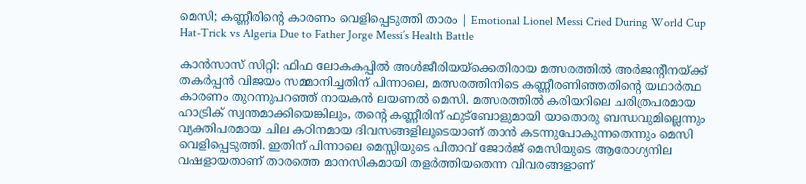മെസി; കണ്ണീരിന്റെ കാരണം വെളിപ്പെടുത്തി താരം | Emotional Lionel Messi Cried During World Cup Hat-Trick vs Algeria Due to Father Jorge Messi’s Health Battle

കാൻസാസ് സിറ്റി: ഫിഫ ലോകകപ്പിൽ അൾജീരിയയ്ക്കെതിരായ മത്സരത്തിൽ അർജന്റീനയ്ക്ക് തകർപ്പൻ വിജയം സമ്മാനിച്ചതിന് പിന്നാലെ, മത്സരത്തിനിടെ കണ്ണീരണിഞ്ഞതിന്റെ യഥാർത്ഥ കാരണം തുറന്നുപറഞ്ഞ് നായകൻ ലയണൽ മെസി. മത്സരത്തിൽ കരിയറിലെ ചരിത്രപരമായ ഹാട്രിക് സ്വന്തമാക്കിയെങ്കിലും, തന്റെ കണ്ണീരിന് ഫുട്‌ബോളുമായി യാതൊരു ബന്ധവുമില്ലെന്നും വ്യക്തിപരമായ ചില കഠിനമായ ദിവസങ്ങളിലൂടെയാണ് താൻ കടന്നുപോകുന്നതെന്നും മെസി വെളിപ്പെടുത്തി. ഇതിന് പിന്നാലെ മെസ്സിയുടെ പിതാവ് ജോർജ് മെസിയുടെ ആരോഗ്യനില വഷളായതാണ് താരത്തെ മാനസികമായി തളർത്തിയതെന്ന വിവരങ്ങളാണ്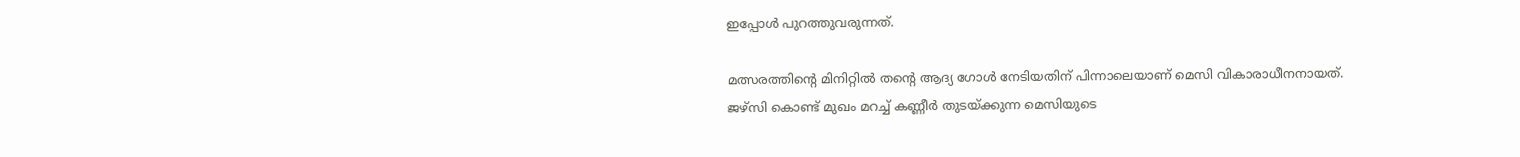ഇപ്പോൾ പുറത്തുവരുന്നത്.

മത്സരത്തിന്റെ മിനിറ്റിൽ തന്റെ ആദ്യ ഗോൾ നേടിയതിന് പിന്നാലെയാണ് മെസി വികാരാധീനനായത്. ജഴ്സി കൊണ്ട് മുഖം മറച്ച് കണ്ണീർ തുടയ്ക്കുന്ന മെസിയുടെ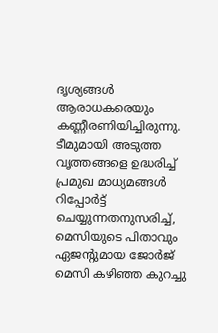ദൃശ്യങ്ങൾ ആരാധകരെയും കണ്ണീരണിയിച്ചിരുന്നു. ടീമുമായി അടുത്ത വൃത്തങ്ങളെ ഉദ്ധരിച്ച് പ്രമുഖ മാധ്യമങ്ങൾ റിപ്പോർട്ട് ചെയ്യുന്നതനുസരിച്ച്, മെസിയുടെ പിതാവും ഏജന്റുമായ ജോർജ് മെസി കഴിഞ്ഞ കുറച്ചു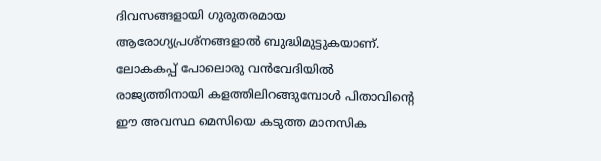ദിവസങ്ങളായി ഗുരുതരമായ ആരോഗ്യപ്രശ്‌നങ്ങളാൽ ബുദ്ധിമുട്ടുകയാണ്. ലോകകപ്പ് പോലൊരു വൻവേദിയിൽ രാജ്യത്തിനായി കളത്തിലിറങ്ങുമ്പോൾ പിതാവിന്റെ ഈ അവസ്ഥ മെസിയെ കടുത്ത മാനസിക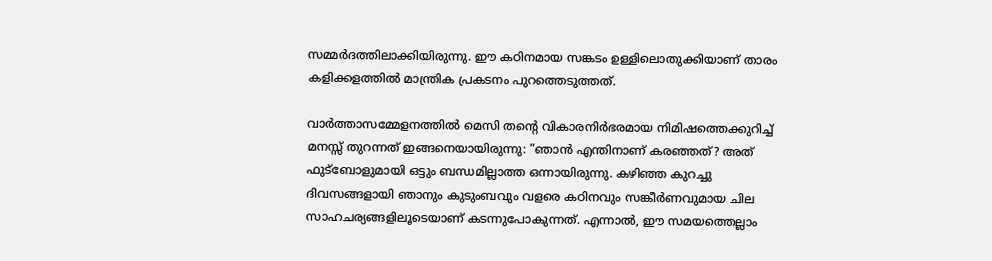സമ്മർദത്തിലാക്കിയിരുന്നു. ഈ കഠിനമായ സങ്കടം ഉള്ളിലൊതുക്കിയാണ് താരം കളിക്കളത്തിൽ മാന്ത്രിക പ്രകടനം പുറത്തെടുത്തത്.

വാർത്താസമ്മേളനത്തിൽ മെസി തന്റെ വികാരനിർഭരമായ നിമിഷത്തെക്കുറിച്ച് മനസ്സ് തുറന്നത് ഇങ്ങനെയായിരുന്നു: ”ഞാൻ എന്തിനാണ് കരഞ്ഞത്? അത് ഫുട്‌ബോളുമായി ഒട്ടും ബന്ധമില്ലാത്ത ഒന്നായിരുന്നു. കഴിഞ്ഞ കുറച്ചു ദിവസങ്ങളായി ഞാനും കുടുംബവും വളരെ കഠിനവും സങ്കീർണവുമായ ചില സാഹചര്യങ്ങളിലൂടെയാണ് കടന്നുപോകുന്നത്. എന്നാൽ, ഈ സമയത്തെല്ലാം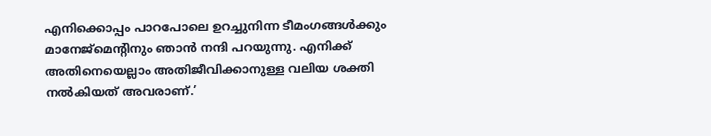എനിക്കൊപ്പം പാറപോലെ ഉറച്ചുനിന്ന ടീമംഗങ്ങൾക്കും മാനേജ്മെന്റിനും ഞാൻ നന്ദി പറയുന്നു. എനിക്ക് അതിനെയെല്ലാം അതിജീവിക്കാനുള്ള വലിയ ശക്തി നൽകിയത് അവരാണ്.’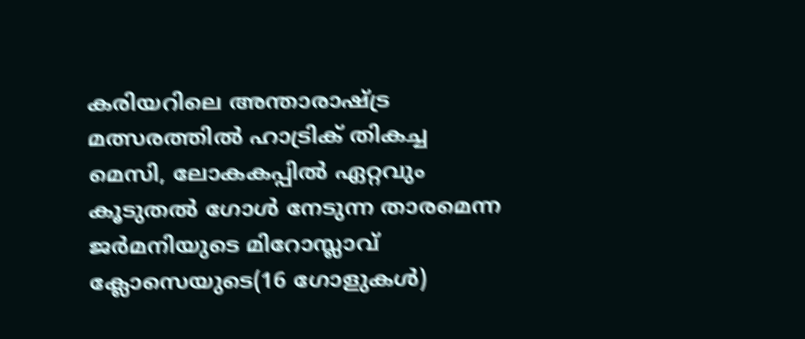കരിയറിലെ അന്താരാഷ്ട്ര മത്സരത്തിൽ ഹാട്രിക് തികച്ച മെസി, ലോകകപ്പിൽ ഏറ്റവും കൂടുതൽ ഗോൾ നേടുന്ന താരമെന്ന ജർമനിയുടെ മിറോസ്ലാവ് ക്ലോസെയുടെ(16 ഗോളുകൾ)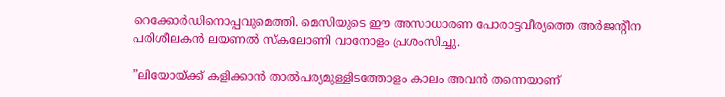റെക്കോർഡിനൊപ്പവുമെത്തി. മെസിയുടെ ഈ അസാധാരണ പോരാട്ടവീര്യത്തെ അർജന്റീന പരിശീലകൻ ലയണൽ സ്‌കലോണി വാനോളം പ്രശംസിച്ചു.

”ലിയോയ്ക്ക് കളിക്കാൻ താൽപര്യമുള്ളിടത്തോളം കാലം അവൻ തന്നെയാണ്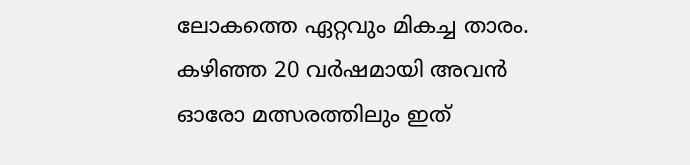ലോകത്തെ ഏറ്റവും മികച്ച താരം. കഴിഞ്ഞ 20 വർഷമായി അവൻ ഓരോ മത്സരത്തിലും ഇത്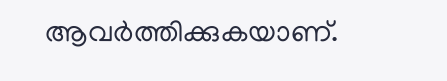ആവർത്തിക്കുകയാണ്.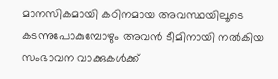മാനസികമായി കഠിനമായ അവസ്ഥയിലൂടെ കടന്നുപോകുമ്പോഴും അവൻ ടീമിനായി നൽകിയ സംഭാവന വാക്കുകൾക്ക്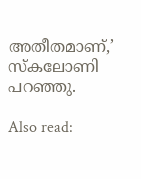അതീതമാണ്,’ സ്‌കലോണി പറഞ്ഞു.

Also read: